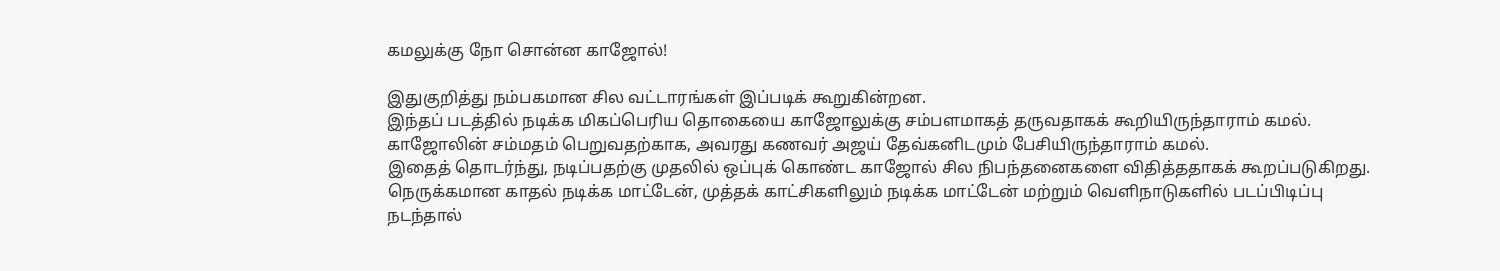கமலுக்கு நோ சொன்ன காஜோல்!

இதுகுறித்து நம்பகமான சில வட்டாரங்கள் இப்படிக் கூறுகின்றன.
இந்தப் படத்தில் நடிக்க மிகப்பெரிய தொகையை காஜோலுக்கு சம்பளமாகத் தருவதாகக் கூறியிருந்தாராம் கமல். காஜோலின் சம்மதம் பெறுவதற்காக, அவரது கணவர் அஜய் தேவ்கனிடமும் பேசியிருந்தாராம் கமல்.
இதைத் தொடர்ந்து, நடிப்பதற்கு முதலில் ஒப்புக் கொண்ட காஜோல் சில நிபந்தனைகளை விதித்ததாகக் கூறப்படுகிறது.
நெருக்கமான காதல் நடிக்க மாட்டேன், முத்தக் காட்சிகளிலும் நடிக்க மாட்டேன் மற்றும் வெளிநாடுகளில் படப்பிடிப்பு நடந்தால்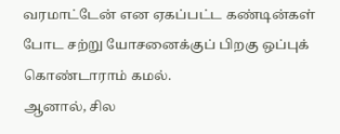வரமாட்டேன் என ஏகப்பட்ட கண்டின்கள் போட சற்று யோசனைக்குப் பிறகு ஒப்புக் கொண்டாராம் கமல்.
ஆனால், சில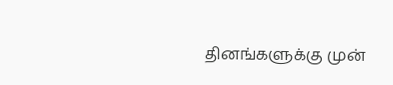தினங்களுக்கு முன்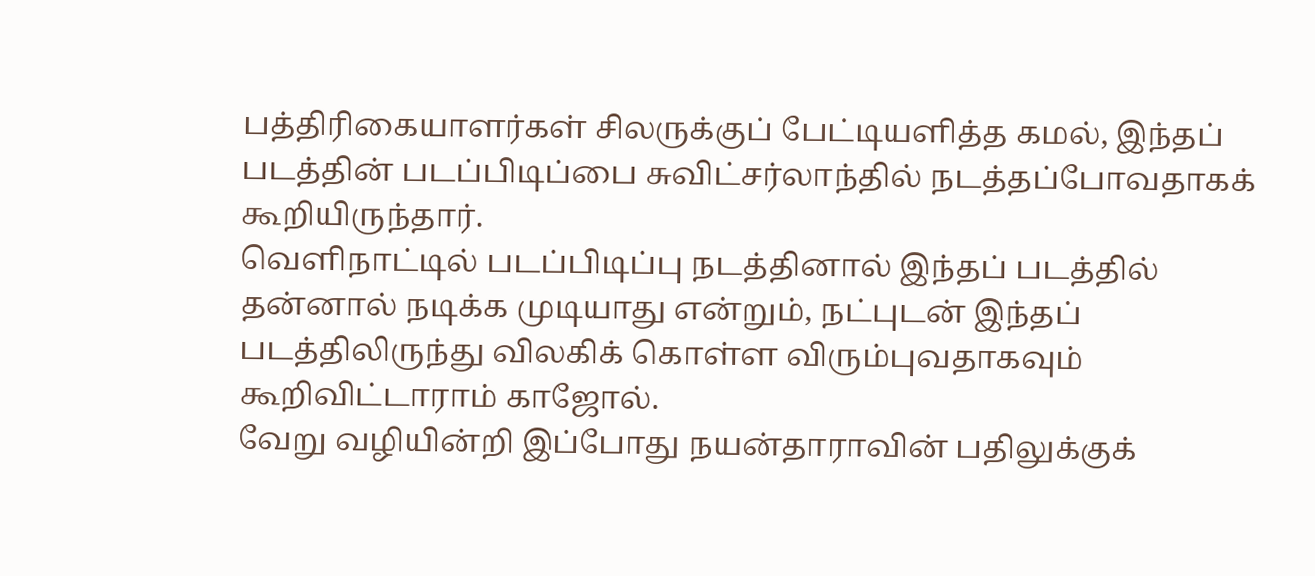பத்திரிகையாளர்கள் சிலருக்குப் பேட்டியளித்த கமல், இந்தப் படத்தின் படப்பிடிப்பை சுவிட்சர்லாந்தில் நடத்தப்போவதாகக் கூறியிருந்தார்.
வெளிநாட்டில் படப்பிடிப்பு நடத்தினால் இந்தப் படத்தில் தன்னால் நடிக்க முடியாது என்றும், நட்புடன் இந்தப் படத்திலிருந்து விலகிக் கொள்ள விரும்புவதாகவும் கூறிவிட்டாராம் காஜோல்.
வேறு வழியின்றி இப்போது நயன்தாராவின் பதிலுக்குக்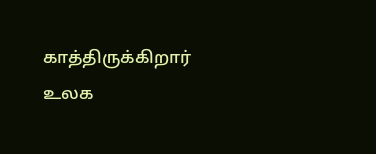காத்திருக்கிறார் உலக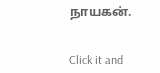நாயகன்.


Click it and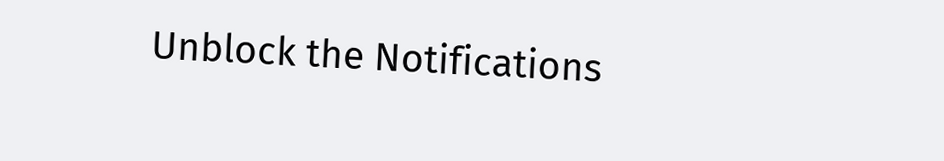Unblock the Notifications